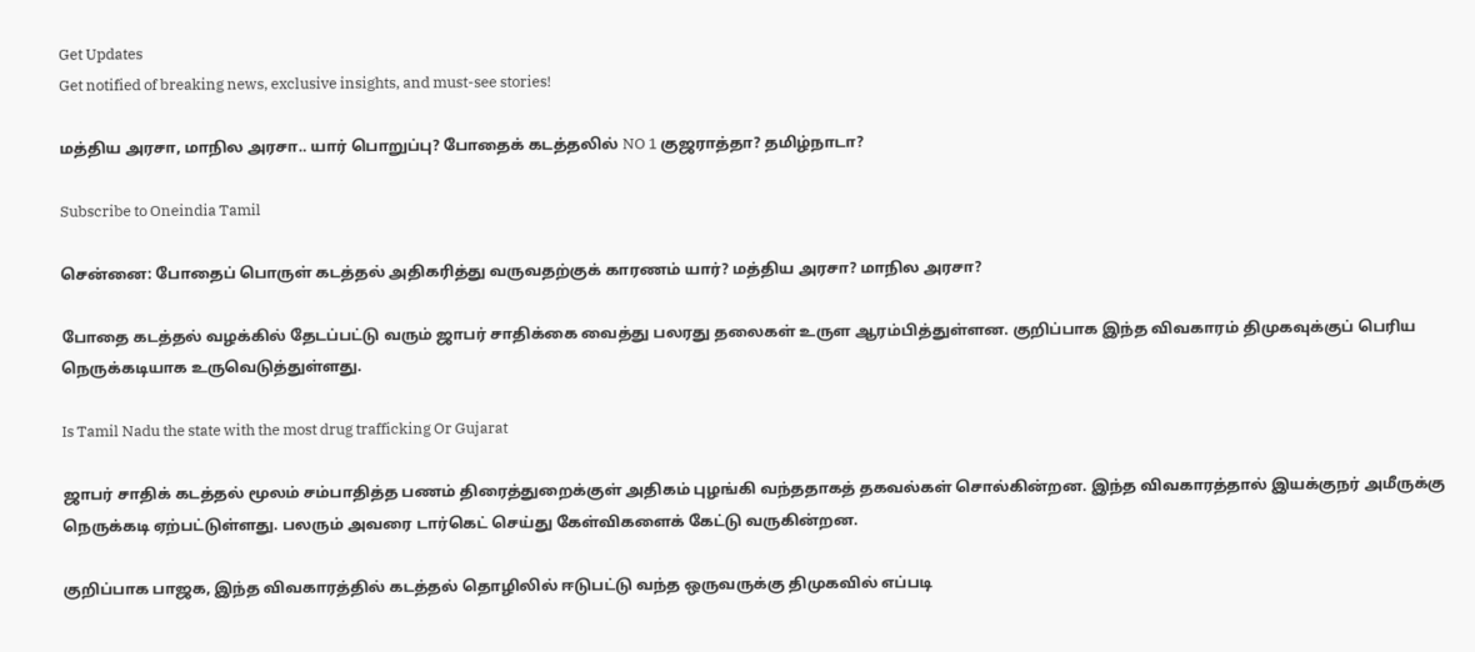Get Updates
Get notified of breaking news, exclusive insights, and must-see stories!

மத்திய அரசா, மாநில அரசா.. யார் பொறுப்பு? போதைக் கடத்தலில் NO 1 குஜராத்தா? தமிழ்நாடா?

Subscribe to Oneindia Tamil

சென்னை: போதைப் பொருள் கடத்தல் அதிகரித்து வருவதற்குக் காரணம் யார்? மத்திய அரசா? மாநில அரசா?

போதை கடத்தல் வழக்கில் தேடப்பட்டு வரும் ஜாபர் சாதிக்கை வைத்து பலரது தலைகள் உருள ஆரம்பித்துள்ளன. குறிப்பாக இந்த விவகாரம் திமுகவுக்குப் பெரிய நெருக்கடியாக உருவெடுத்துள்ளது.

Is Tamil Nadu the state with the most drug trafficking Or Gujarat

ஜாபர் சாதிக் கடத்தல் மூலம் சம்பாதித்த பணம் திரைத்துறைக்குள் அதிகம் புழங்கி வந்ததாகத் தகவல்கள் சொல்கின்றன. இந்த விவகாரத்தால் இயக்குநர் அமீருக்கு நெருக்கடி ஏற்பட்டுள்ளது. பலரும் அவரை டார்கெட் செய்து கேள்விகளைக் கேட்டு வருகின்றன.

குறிப்பாக பாஜக, இந்த விவகாரத்தில் கடத்தல் தொழிலில் ஈடுபட்டு வந்த ஒருவருக்கு திமுகவில் எப்படி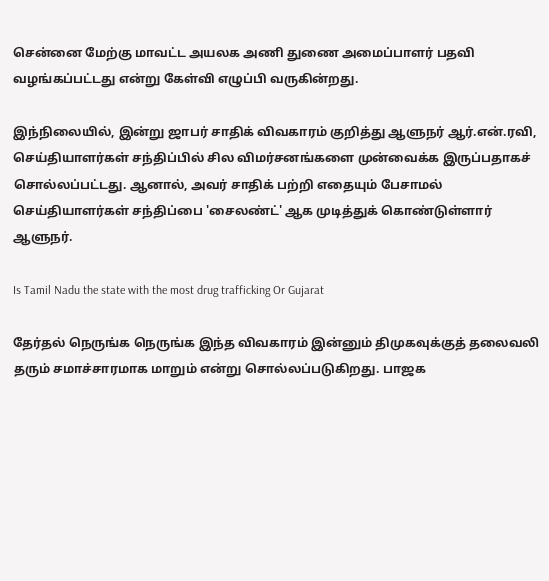சென்னை மேற்கு மாவட்ட அயலக அணி துணை அமைப்பாளர் பதவி வழங்கப்பட்டது என்று கேள்வி எழுப்பி வருகின்றது.

இந்நிலையில், இன்று ஜாபர் சாதிக் விவகாரம் குறித்து ஆளுநர் ஆர்.என்.ரவி, செய்தியாளர்கள் சந்திப்பில் சில விமர்சனங்களை முன்வைக்க இருப்பதாகச் சொல்லப்பட்டது. ஆனால், அவர் சாதிக் பற்றி எதையும் பேசாமல் செய்தியாளர்கள் சந்திப்பை 'சைலண்ட்' ஆக முடித்துக் கொண்டுள்ளார் ஆளுநர்.

Is Tamil Nadu the state with the most drug trafficking Or Gujarat

தேர்தல் நெருங்க நெருங்க இந்த விவகாரம் இன்னும் திமுகவுக்குத் தலைவலி தரும் சமாச்சாரமாக மாறும் என்று சொல்லப்படுகிறது. பாஜக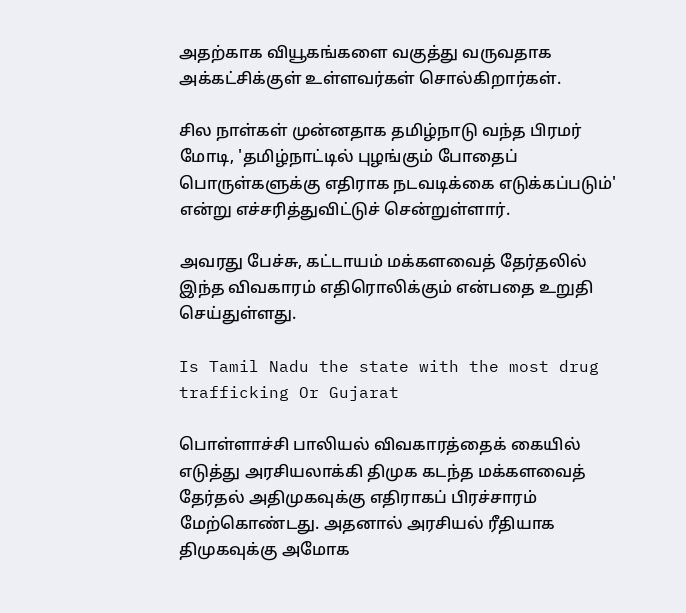அதற்காக வியூகங்களை வகுத்து வருவதாக அக்கட்சிக்குள் உள்ளவர்கள் சொல்கிறார்கள்.

சில நாள்கள் முன்னதாக தமிழ்நாடு வந்த பிரமர் மோடி, 'தமிழ்நாட்டில் புழங்கும் போதைப் பொருள்களுக்கு எதிராக நடவடிக்கை எடுக்கப்படும்' என்று எச்சரித்துவிட்டுச் சென்றுள்ளார்.

அவரது பேச்சு, கட்டாயம் மக்களவைத் தேர்தலில் இந்த விவகாரம் எதிரொலிக்கும் என்பதை உறுதி செய்துள்ளது.

Is Tamil Nadu the state with the most drug trafficking Or Gujarat

பொள்ளாச்சி பாலியல் விவகாரத்தைக் கையில் எடுத்து அரசியலாக்கி திமுக கடந்த மக்களவைத் தேர்தல் அதிமுகவுக்கு எதிராகப் பிரச்சாரம் மேற்கொண்டது. அதனால் அரசியல் ரீதியாக திமுகவுக்கு அமோக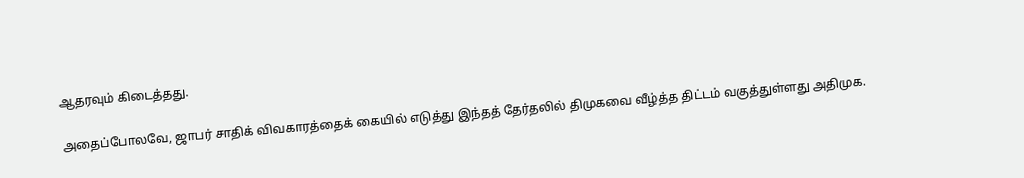ஆதரவும் கிடைத்தது.

அதைப்போலவே, ஜாபர் சாதிக் விவகாரத்தைக் கையில் எடுத்து இந்தத் தேர்தலில் திமுகவை வீழ்த்த திட்டம் வகுத்துள்ளது அதிமுக.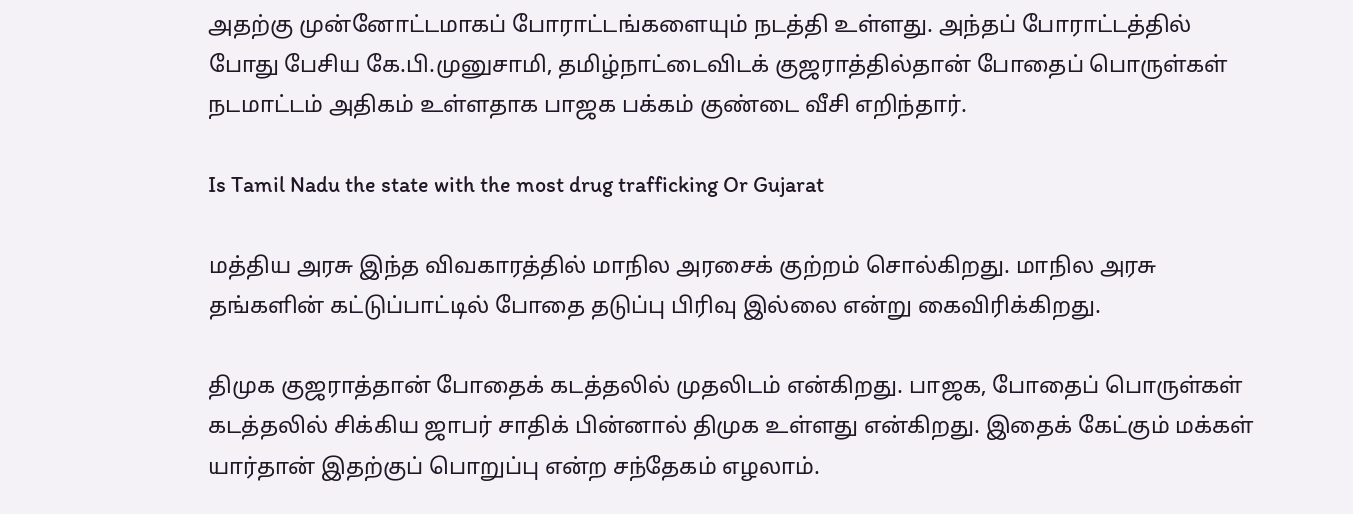அதற்கு முன்னோட்டமாகப் போராட்டங்களையும் நடத்தி உள்ளது. அந்தப் போராட்டத்தில் போது பேசிய கே.பி.முனுசாமி, தமிழ்நாட்டைவிடக் குஜராத்தில்தான் போதைப் பொருள்கள் நடமாட்டம் அதிகம் உள்ளதாக பாஜக பக்கம் குண்டை வீசி எறிந்தார்.

Is Tamil Nadu the state with the most drug trafficking Or Gujarat

மத்திய அரசு இந்த விவகாரத்தில் மாநில அரசைக் குற்றம் சொல்கிறது. மாநில அரசு தங்களின் கட்டுப்பாட்டில் போதை தடுப்பு பிரிவு இல்லை என்று கைவிரிக்கிறது.

திமுக குஜராத்தான் போதைக் கடத்தலில் முதலிடம் என்கிறது. பாஜக, போதைப் பொருள்கள் கடத்தலில் சிக்கிய ஜாபர் சாதிக் பின்னால் திமுக உள்ளது என்கிறது. இதைக் கேட்கும் மக்கள் யார்தான் இதற்குப் பொறுப்பு என்ற சந்தேகம் எழலாம்.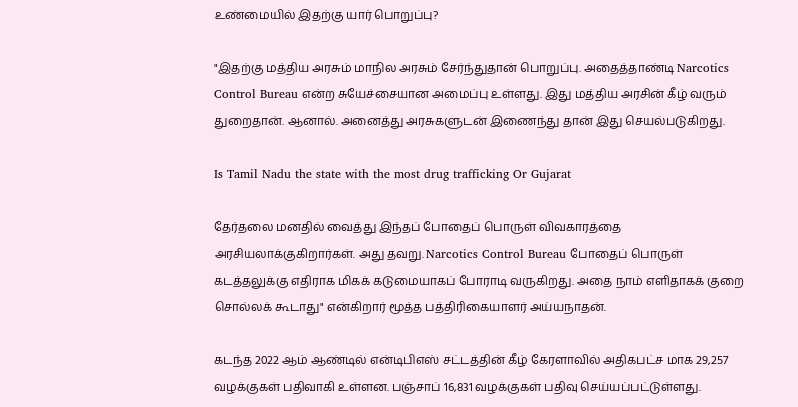உண்மையில் இதற்கு யார் பொறுப்பு?

"இதற்கு மத்திய அரசும் மாநில அரசும் சேர்ந்துதான் பொறுப்பு. அதைத்தாண்டி Narcotics Control Bureau என்ற சுயேச்சையான அமைப்பு உள்ளது. இது மத்திய அரசின் கீழ் வரும் துறைதான். ஆனால். அனைத்து அரசுகளுடன் இணைந்து தான் இது செயல்படுகிறது.

Is Tamil Nadu the state with the most drug trafficking Or Gujarat

தேர்தலை மனதில் வைத்து இந்தப் போதைப் பொருள் விவகாரத்தை அரசியலாக்குகிறார்கள். அது தவறு. Narcotics Control Bureau போதைப் பொருள் கடத்தலுக்கு எதிராக மிகக் கடுமையாகப் போராடி வருகிறது. அதை நாம் எளிதாகக் குறை சொல்லக் கூடாது" என்கிறார் மூத்த பத்திரிகையாளர் அய்யநாதன்.

கடந்த 2022 ஆம் ஆண்டில் என்டிபிஎஸ் சட்டத்தின் கீழ் கேரளாவில் அதிகபட்ச மாக 29,257 வழக்குகள் பதிவாகி உள்ளன. பஞ்சாப் 16,831 வழக்குகள் பதிவு செய்யப்பட்டுள்ளது.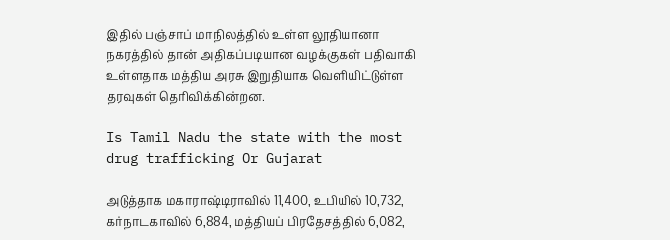இதில் பஞ்சாப் மாநிலத்தில் உள்ள லூதியானா நகரத்தில் தான் அதிகப்படியான வழக்குகள் பதிவாகி உள்ளதாக மத்திய அரசு இறுதியாக வெளியிட்டுள்ள தரவுகள் தெரிவிக்கின்றன.

Is Tamil Nadu the state with the most drug trafficking Or Gujarat

அடுத்தாக மகாராஷ்டிராவில் 11,400, உபியில் 10,732, கர்நாடகாவில் 6,884, மத்தியப் பிரதேசத்தில் 6,082,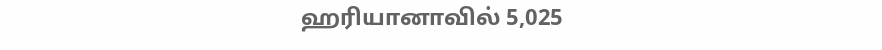ஹரியானாவில் 5,025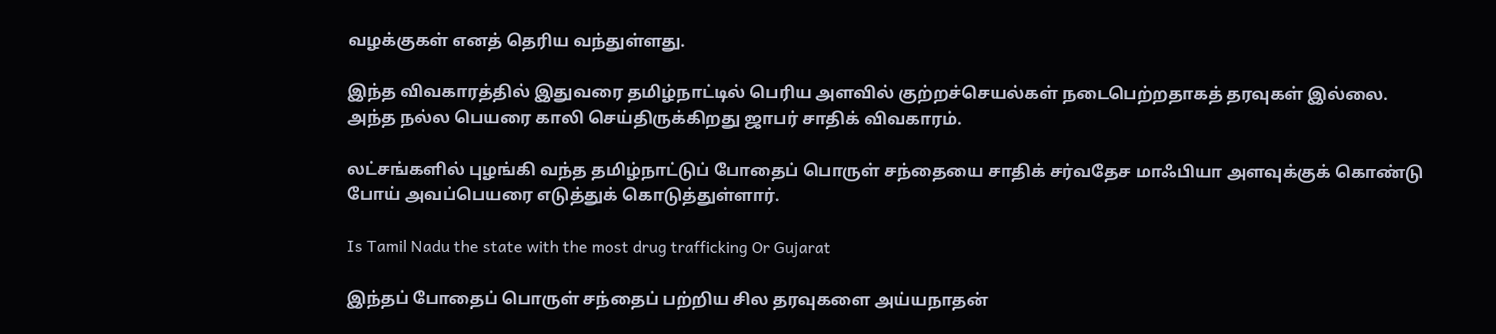வழக்குகள் எனத் தெரிய வந்துள்ளது.

இந்த விவகாரத்தில் இதுவரை தமிழ்நாட்டில் பெரிய அளவில் குற்றச்செயல்கள் நடைபெற்றதாகத் தரவுகள் இல்லை. அந்த நல்ல பெயரை காலி செய்திருக்கிறது ஜாபர் சாதிக் விவகாரம்.

லட்சங்களில் புழங்கி வந்த தமிழ்நாட்டுப் போதைப் பொருள் சந்தையை சாதிக் சர்வதேச மாஃபியா அளவுக்குக் கொண்டு போய் அவப்பெயரை எடுத்துக் கொடுத்துள்ளார்.

Is Tamil Nadu the state with the most drug trafficking Or Gujarat

இந்தப் போதைப் பொருள் சந்தைப் பற்றிய சில தரவுகளை அய்யநாதன்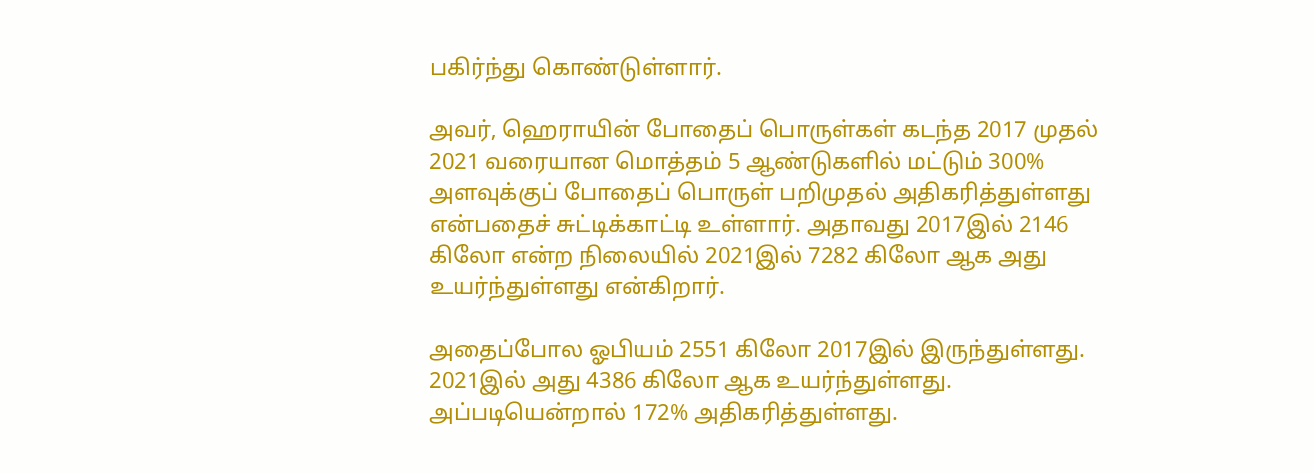பகிர்ந்து கொண்டுள்ளார்.

அவர், ஹெராயின் போதைப் பொருள்கள் கடந்த 2017 முதல் 2021 வரையான மொத்தம் 5 ஆண்டுகளில் மட்டும் 300% அளவுக்குப் போதைப் பொருள் பறிமுதல் அதிகரித்துள்ளது என்பதைச் சுட்டிக்காட்டி உள்ளார். அதாவது 2017இல் 2146 கிலோ என்ற நிலையில் 2021இல் 7282 கிலோ ஆக அது உயர்ந்துள்ளது என்கிறார்.

அதைப்போல ஓபியம் 2551 கிலோ 2017இல் இருந்துள்ளது. 2021இல் அது 4386 கிலோ ஆக உயர்ந்துள்ளது. அப்படியென்றால் 172% அதிகரித்துள்ளது.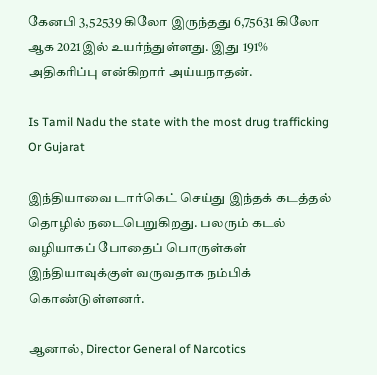கேனபி 3,52539 கிலோ இருந்தது 6,75631 கிலோ ஆக 2021இல் உயர்ந்துள்ளது. இது 191% அதிகரிப்பு என்கிறார் அய்யநாதன்.

Is Tamil Nadu the state with the most drug trafficking Or Gujarat

இந்தியாவை டார்கெட் செய்து இந்தக் கடத்தல் தொழில் நடைபெறுகிறது. பலரும் கடல் வழியாகப் போதைப் பொருள்கள் இந்தியாவுக்குள் வருவதாக நம்பிக் கொண்டுள்ளனர்.

ஆனால், Director General of Narcotics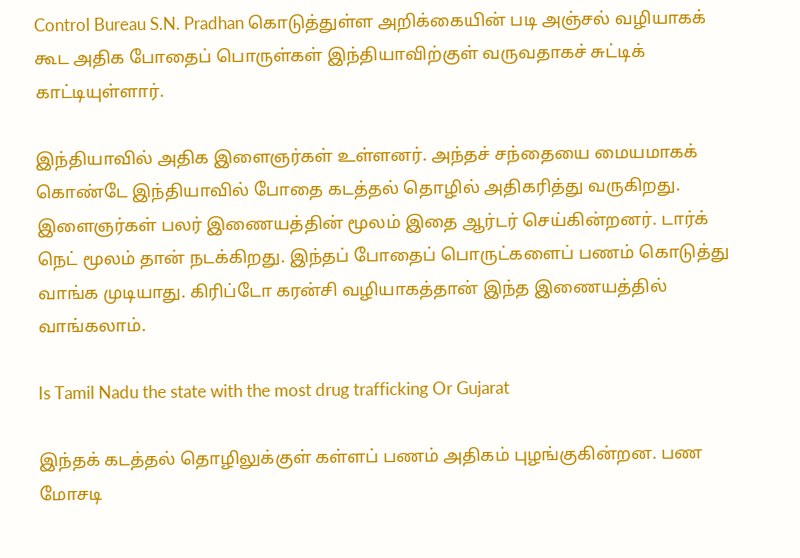Control Bureau S.N. Pradhan கொடுத்துள்ள அறிக்கையின் படி அஞ்சல் வழியாகக் கூட அதிக போதைப் பொருள்கள் இந்தியாவிற்குள் வருவதாகச் சுட்டிக் காட்டியுள்ளார்.

இந்தியாவில் அதிக இளைஞர்கள் உள்ளனர். அந்தச் சந்தையை மையமாகக் கொண்டே இந்தியாவில் போதை கடத்தல் தொழில் அதிகரித்து வருகிறது. இளைஞர்கள் பலர் இணையத்தின் மூலம் இதை ஆர்டர் செய்கின்றனர். டார்க் நெட் மூலம் தான் நடக்கிறது. இந்தப் போதைப் பொருட்களைப் பணம் கொடுத்து வாங்க முடியாது. கிரிப்டோ கரன்சி வழியாகத்தான் இந்த இணையத்தில் வாங்கலாம்.

Is Tamil Nadu the state with the most drug trafficking Or Gujarat

இந்தக் கடத்தல் தொழிலுக்குள் கள்ளப் பணம் அதிகம் புழங்குகின்றன. பண மோசடி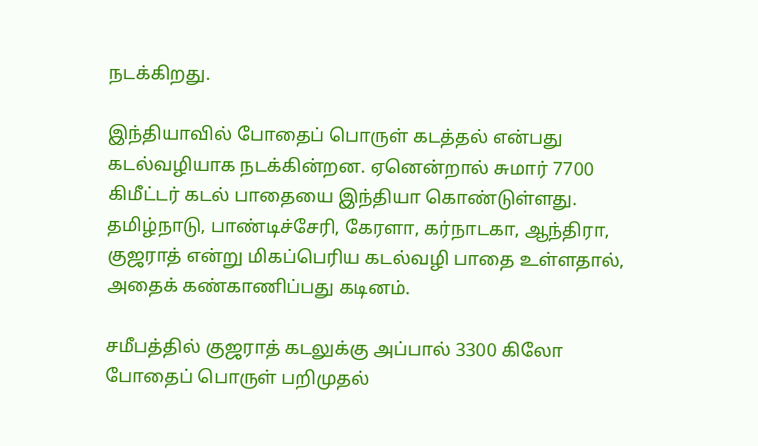நடக்கிறது.

இந்தியாவில் போதைப் பொருள் கடத்தல் என்பது கடல்வழியாக நடக்கின்றன. ஏனென்றால் சுமார் 7700 கிமீட்டர் கடல் பாதையை இந்தியா கொண்டுள்ளது. தமிழ்நாடு, பாண்டிச்சேரி, கேரளா, கர்நாடகா, ஆந்திரா, குஜராத் என்று மிகப்பெரிய கடல்வழி பாதை உள்ளதால், அதைக் கண்காணிப்பது கடினம்.

சமீபத்தில் குஜராத் கடலுக்கு அப்பால் 3300 கிலோ போதைப் பொருள் பறிமுதல்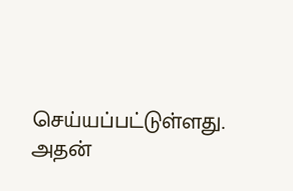செய்யப்பட்டுள்ளது. அதன்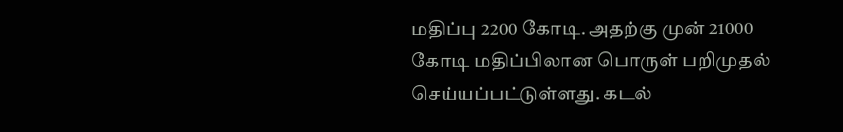மதிப்பு 2200 கோடி. அதற்கு முன் 21000 கோடி மதிப்பிலான பொருள் பறிமுதல் செய்யப்பட்டுள்ளது. கடல்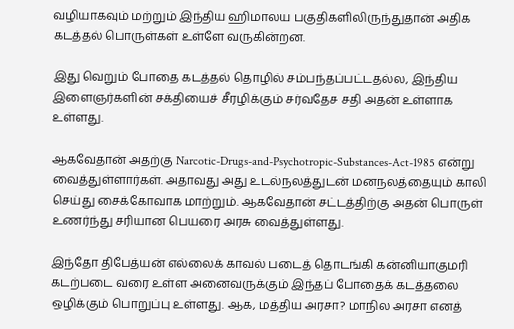வழியாகவும் மற்றும் இந்திய ஹிமாலய பகுதிகளிலிருந்துதான் அதிக கடத்தல் பொருள்கள் உள்ளே வருகின்றன.

இது வெறும் போதை கடத்தல் தொழில் சம்பந்தப்பட்டதல்ல, இந்திய இளைஞர்களின் சக்தியைச் சீரழிக்கும் சர்வதேச சதி அதன் உள்ளாக உள்ளது.

ஆகவேதான் அதற்கு Narcotic-Drugs-and-Psychotropic-Substances-Act-1985 என்று வைத்துள்ளார்கள். அதாவது அது உடல்நலத்துடன் மனநலத்தையும் காலி செய்து சைக்கோவாக மாற்றும். ஆகவேதான் சட்டத்திற்கு அதன் பொருள் உணர்ந்து சரியான பெயரை அரசு வைத்துள்ளது.

இந்தோ திபேத்யன் எல்லைக் காவல் படைத் தொடங்கி கன்னியாகுமரி கடற்படை வரை உள்ள அனைவருக்கும் இந்தப் போதைக் கடத்தலை ஒழிக்கும் பொறுப்பு உள்ளது. ஆக, மத்திய அரசா? மாநில அரசா எனத்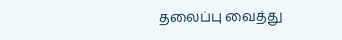தலைப்பு வைத்து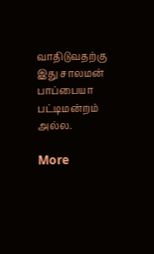வாதிடுவதற்கு இது சாலமன் பாப்பையா பட்டிமன்றம் அல்ல.

More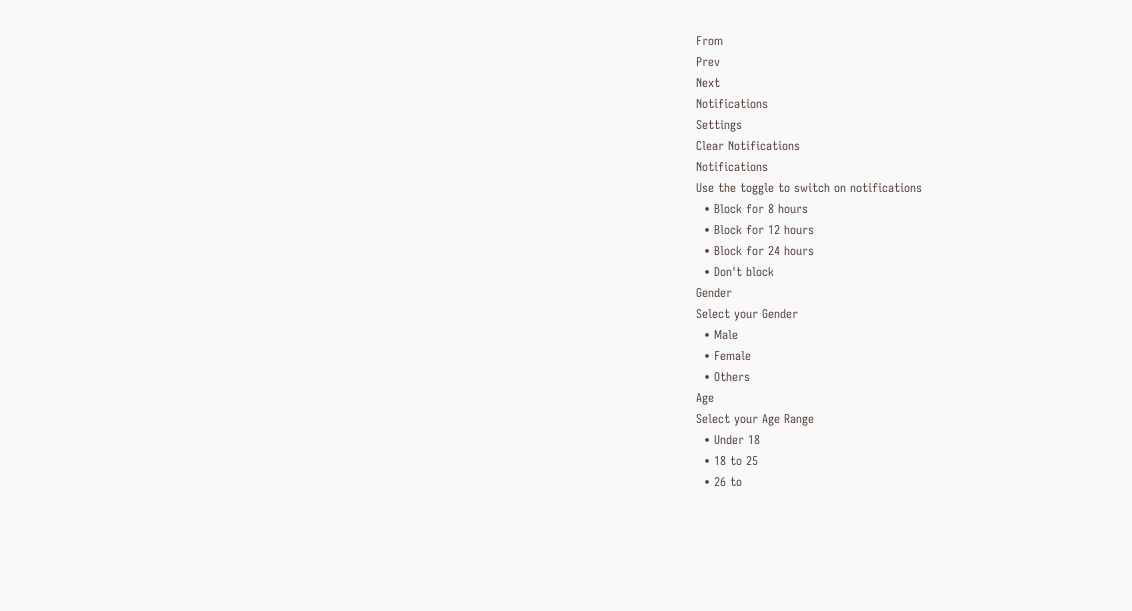From
Prev
Next
Notifications
Settings
Clear Notifications
Notifications
Use the toggle to switch on notifications
  • Block for 8 hours
  • Block for 12 hours
  • Block for 24 hours
  • Don't block
Gender
Select your Gender
  • Male
  • Female
  • Others
Age
Select your Age Range
  • Under 18
  • 18 to 25
  • 26 to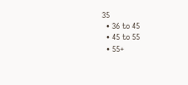35
  • 36 to 45
  • 45 to 55
  • 55+